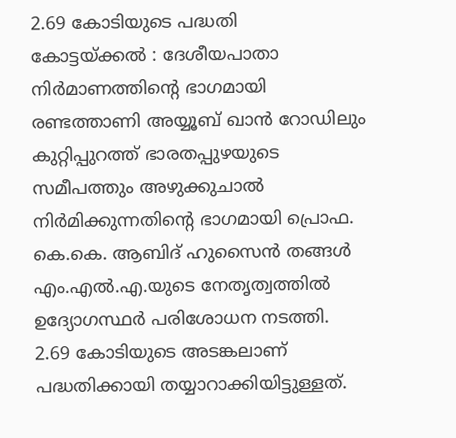2.69 കോടിയുടെ പദ്ധതി
കോട്ടയ്ക്കൽ : ദേശീയപാതാ നിർമാണത്തിന്റെ ഭാഗമായി രണ്ടത്താണി അയ്യൂബ് ഖാൻ റോഡിലും കുറ്റിപ്പുറത്ത് ഭാരതപ്പുഴയുടെ സമീപത്തും അഴുക്കുചാൽ നിർമിക്കുന്നതിന്റെ ഭാഗമായി പ്രൊഫ. കെ.കെ. ആബിദ് ഹുസൈൻ തങ്ങൾ എം.എൽ.എ.യുടെ നേതൃത്വത്തിൽ ഉദ്യോഗസ്ഥർ പരിശോധന നടത്തി.
2.69 കോടിയുടെ അടങ്കലാണ് പദ്ധതിക്കായി തയ്യാറാക്കിയിട്ടുള്ളത്.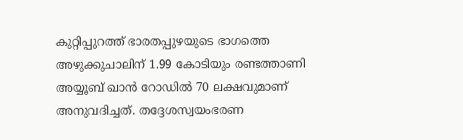കുറ്റിപ്പുറത്ത് ഭാരതപ്പുഴയുടെ ഭാഗത്തെ അഴുക്കുചാലിന് 1.99 കോടിയും രണ്ടത്താണി അയ്യൂബ് ഖാൻ റോഡിൽ 70 ലക്ഷവുമാണ് അനുവദിച്ചത്. തദ്ദേശസ്വയംഭരണ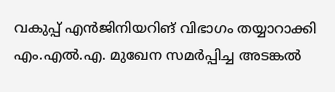വകുപ്പ് എൻജിനിയറിങ് വിഭാഗം തയ്യാറാക്കി എം.എൽ.എ. മുഖേന സമർപ്പിച്ച അടങ്കൽ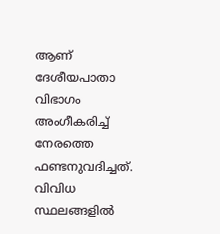ആണ് ദേശീയപാതാ വിഭാഗം അംഗീകരിച്ച് നേരത്തെ ഫണ്ടനുവദിച്ചത്. വിവിധ സ്ഥലങ്ങളിൽ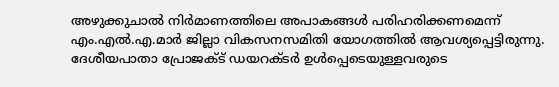അഴുക്കുചാൽ നിർമാണത്തിലെ അപാകങ്ങൾ പരിഹരിക്കണമെന്ന് എം.എൽ.എ.മാർ ജില്ലാ വികസനസമിതി യോഗത്തിൽ ആവശ്യപ്പെട്ടിരുന്നു.
ദേശീയപാതാ പ്രോജക്ട് ഡയറക്ടർ ഉൾപ്പെടെയുള്ളവരുടെ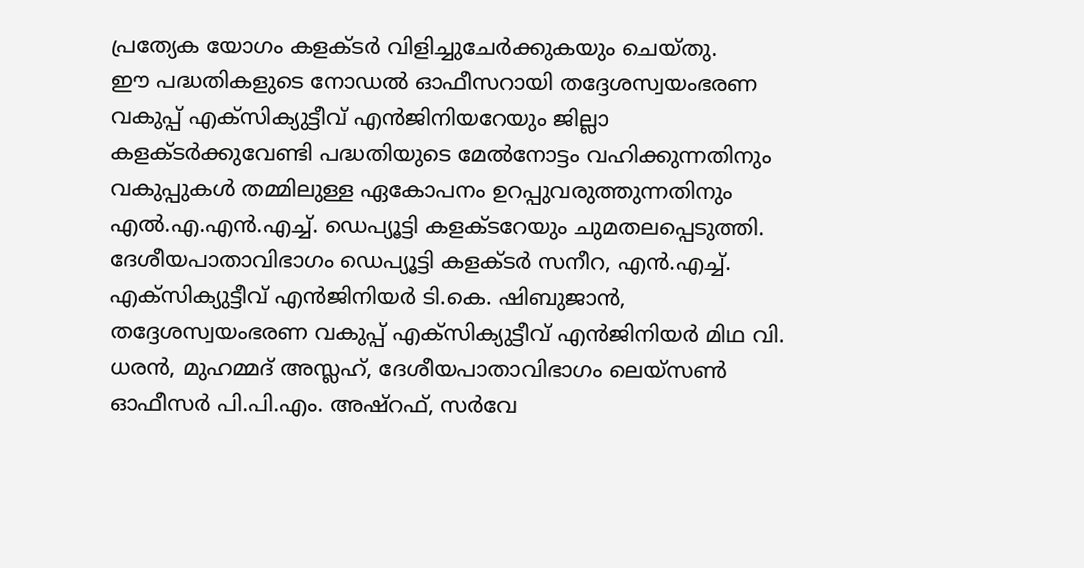പ്രത്യേക യോഗം കളക്ടർ വിളിച്ചുചേർക്കുകയും ചെയ്തു.
ഈ പദ്ധതികളുടെ നോഡൽ ഓഫീസറായി തദ്ദേശസ്വയംഭരണ വകുപ്പ് എക്സിക്യുട്ടീവ് എൻജിനിയറേയും ജില്ലാ കളക്ടർക്കുവേണ്ടി പദ്ധതിയുടെ മേൽനോട്ടം വഹിക്കുന്നതിനും വകുപ്പുകൾ തമ്മിലുള്ള ഏകോപനം ഉറപ്പുവരുത്തുന്നതിനും എൽ.എ.എൻ.എച്ച്. ഡെപ്യൂട്ടി കളക്ടറേയും ചുമതലപ്പെടുത്തി.
ദേശീയപാതാവിഭാഗം ഡെപ്യൂട്ടി കളക്ടർ സനീറ, എൻ.എച്ച്. എക്സിക്യുട്ടീവ് എൻജിനിയർ ടി.കെ. ഷിബുജാൻ, തദ്ദേശസ്വയംഭരണ വകുപ്പ് എക്സിക്യുട്ടീവ് എൻജിനിയർ മിഥ വി. ധരൻ, മുഹമ്മദ് അസ്ലഹ്, ദേശീയപാതാവിഭാഗം ലെയ്സൺ ഓഫീസർ പി.പി.എം. അഷ്റഫ്, സർവേ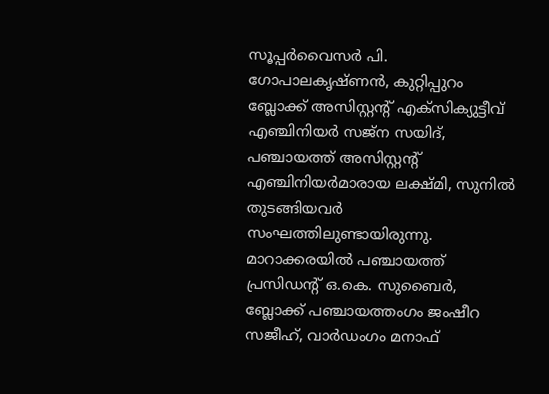സൂപ്പർവൈസർ പി. ഗോപാലകൃഷ്ണൻ, കുറ്റിപ്പുറം ബ്ലോക്ക് അസിസ്റ്റന്റ് എക്സിക്യുട്ടീവ് എഞ്ചിനിയർ സജ്ന സയിദ്, പഞ്ചായത്ത് അസിസ്റ്റന്റ് എഞ്ചിനിയർമാരായ ലക്ഷ്മി, സുനിൽ തുടങ്ങിയവർ സംഘത്തിലുണ്ടായിരുന്നു.
മാറാക്കരയിൽ പഞ്ചായത്ത് പ്രസിഡന്റ് ഒ.കെ. സുബൈർ, ബ്ലോക്ക് പഞ്ചായത്തംഗം ജംഷീറ സജീഹ്, വാർഡംഗം മനാഫ്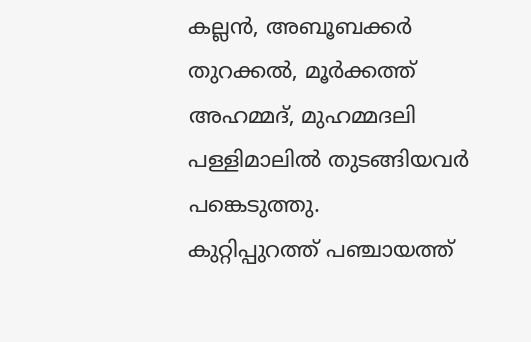കല്ലൻ, അബൂബക്കർ തുറക്കൽ, മൂർക്കത്ത് അഹമ്മദ്, മുഹമ്മദലി പള്ളിമാലിൽ തുടങ്ങിയവർ പങ്കെടുത്തു.
കുറ്റിപ്പുറത്ത് പഞ്ചായത്ത്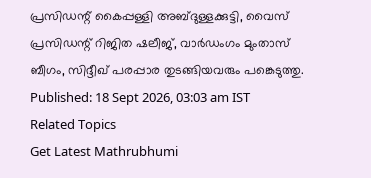പ്രസിഡന്റ് കൈപ്പള്ളി അബ്ദുള്ളക്കുട്ടി, വൈസ് പ്രസിഡന്റ് റിജിത ഷലീജ്, വാർഡംഗം മുംതാസ് ബീഗം, സിദ്ദീഖ് പരപ്പാര തുടങ്ങിയവരും പങ്കെടുത്തു.
Published: 18 Sept 2026, 03:03 am IST
Related Topics
Get Latest Mathrubhumi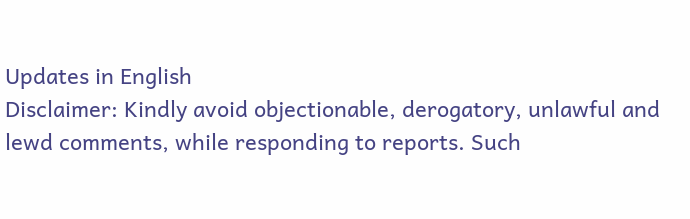Updates in English
Disclaimer: Kindly avoid objectionable, derogatory, unlawful and lewd comments, while responding to reports. Such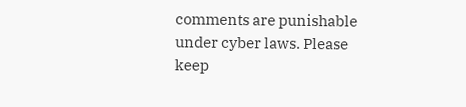comments are punishable under cyber laws. Please keep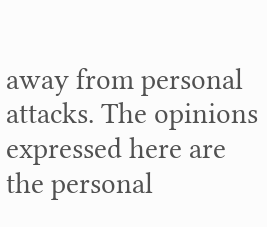away from personal attacks. The opinions expressed here are the personal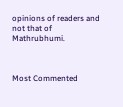opinions of readers and not that of Mathrubhumi.



Most Commented